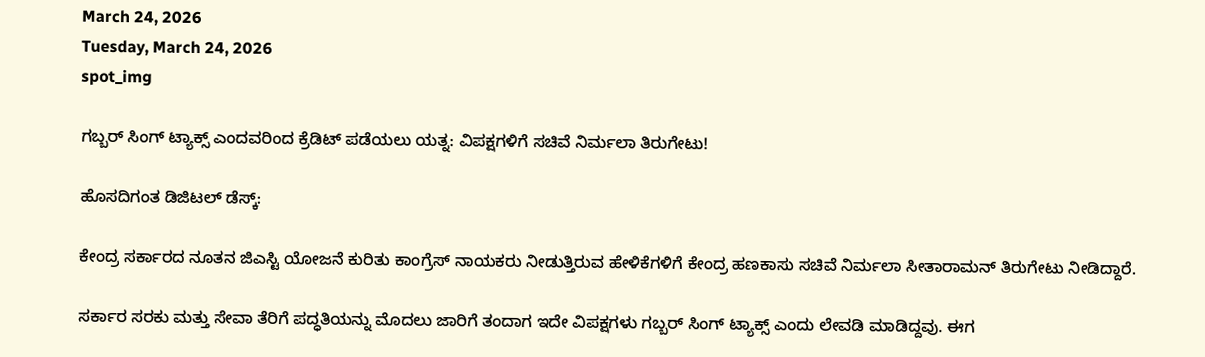March 24, 2026
Tuesday, March 24, 2026
spot_img

ಗಬ್ಬರ್ ಸಿಂಗ್ ಟ್ಯಾಕ್ಸ್ ಎಂದವರಿಂದ ಕ್ರೆಡಿಟ್ ಪಡೆಯಲು ಯತ್ನ: ವಿಪಕ್ಷಗಳಿಗೆ ಸಚಿವೆ ನಿರ್ಮಲಾ ತಿರುಗೇಟು!

ಹೊಸದಿಗಂತ ಡಿಜಿಟಲ್ ಡೆಸ್ಕ್:

ಕೇಂದ್ರ ಸರ್ಕಾರದ ನೂತನ ಜಿಎಸ್ಟಿ ಯೋಜನೆ ಕುರಿತು ಕಾಂಗ್ರೆಸ್ ನಾಯಕರು ನೀಡುತ್ತಿರುವ ಹೇಳಿಕೆಗಳಿಗೆ ಕೇಂದ್ರ ಹಣಕಾಸು ಸಚಿವೆ ನಿರ್ಮಲಾ ಸೀತಾರಾಮನ್ ತಿರುಗೇಟು ನೀಡಿದ್ದಾರೆ.

ಸರ್ಕಾರ ಸರಕು ಮತ್ತು ಸೇವಾ ತೆರಿಗೆ ಪದ್ಧತಿಯನ್ನು ಮೊದಲು ಜಾರಿಗೆ ತಂದಾಗ ಇದೇ ವಿಪಕ್ಷಗಳು ಗಬ್ಬರ್ ಸಿಂಗ್ ಟ್ಯಾಕ್ಸ್ ಎಂದು ಲೇವಡಿ ಮಾಡಿದ್ದವು. ಈಗ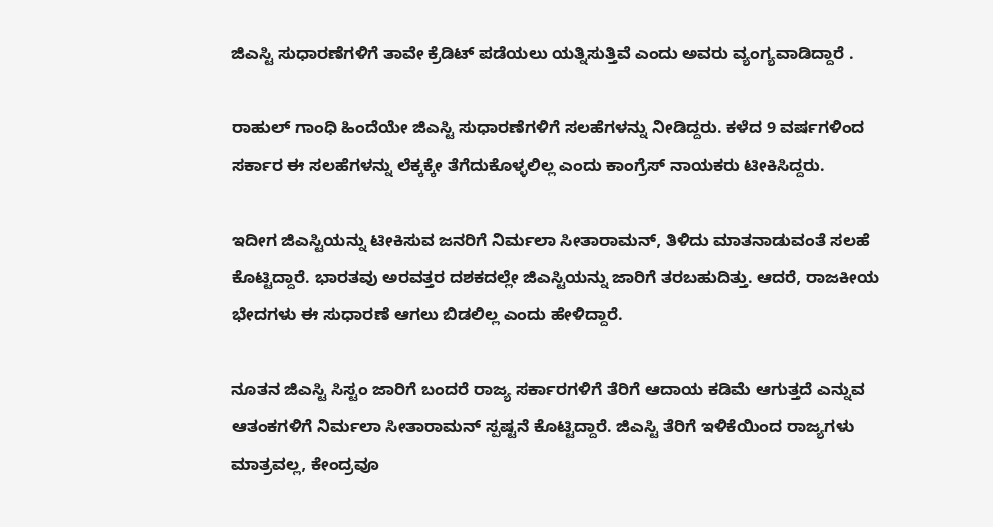ಜಿಎಸ್ಟಿ ಸುಧಾರಣೆಗಳಿಗೆ ತಾವೇ ಕ್ರೆಡಿಟ್ ಪಡೆಯಲು ಯತ್ನಿಸುತ್ತಿವೆ ಎಂದು ಅವರು ವ್ಯಂಗ್ಯವಾಡಿದ್ದಾರೆ .

ರಾಹುಲ್ ಗಾಂಧಿ ಹಿಂದೆಯೇ ಜಿಎಸ್ಟಿ ಸುಧಾರಣೆಗಳಿಗೆ ಸಲಹೆಗಳನ್ನು ನೀಡಿದ್ದರು. ಕಳೆದ 9 ವರ್ಷಗಳಿಂದ ಸರ್ಕಾರ ಈ ಸಲಹೆಗಳನ್ನು ಲೆಕ್ಕಕ್ಕೇ ತೆಗೆದುಕೊಳ್ಳಲಿಲ್ಲ ಎಂದು ಕಾಂಗ್ರೆಸ್ ನಾಯಕರು ಟೀಕಿಸಿದ್ದರು.

ಇದೀಗ ಜಿಎಸ್ಟಿಯನ್ನು ಟೀಕಿಸುವ ಜನರಿಗೆ ನಿರ್ಮಲಾ ಸೀತಾರಾಮನ್, ತಿಳಿದು ಮಾತನಾಡುವಂತೆ ಸಲಹೆ ಕೊಟ್ಟಿದ್ದಾರೆ. ಭಾರತವು ಅರವತ್ತರ ದಶಕದಲ್ಲೇ ಜಿಎಸ್ಟಿಯನ್ನು ಜಾರಿಗೆ ತರಬಹುದಿತ್ತು. ಆದರೆ, ರಾಜಕೀಯ ಭೇದಗಳು ಈ ಸುಧಾರಣೆ ಆಗಲು ಬಿಡಲಿಲ್ಲ ಎಂದು ಹೇಳಿದ್ದಾರೆ.

ನೂತನ ಜಿಎಸ್ಟಿ ಸಿಸ್ಟಂ ಜಾರಿಗೆ ಬಂದರೆ ರಾಜ್ಯ ಸರ್ಕಾರಗಳಿಗೆ ತೆರಿಗೆ ಆದಾಯ ಕಡಿಮೆ ಆಗುತ್ತದೆ ಎನ್ನುವ ಆತಂಕಗಳಿಗೆ ನಿರ್ಮಲಾ ಸೀತಾರಾಮನ್ ಸ್ಪಷ್ಟನೆ ಕೊಟ್ಟಿದ್ದಾರೆ. ಜಿಎಸ್ಟಿ ತೆರಿಗೆ ಇಳಿಕೆಯಿಂದ ರಾಜ್ಯಗಳು ಮಾತ್ರವಲ್ಲ, ಕೇಂದ್ರವೂ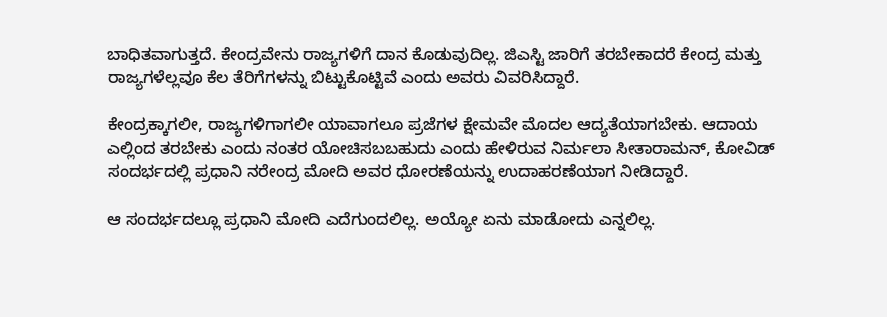ಬಾಧಿತವಾಗುತ್ತದೆ. ಕೇಂದ್ರವೇನು ರಾಜ್ಯಗಳಿಗೆ ದಾನ ಕೊಡುವುದಿಲ್ಲ. ಜಿಎಸ್ಟಿ ಜಾರಿಗೆ ತರಬೇಕಾದರೆ ಕೇಂದ್ರ ಮತ್ತು ರಾಜ್ಯಗಳೆಲ್ಲವೂ ಕೆಲ ತೆರಿಗೆಗಳನ್ನು ಬಿಟ್ಟುಕೊಟ್ಟಿವೆ ಎಂದು ಅವರು ವಿವರಿಸಿದ್ದಾರೆ.

ಕೇಂದ್ರಕ್ಕಾಗಲೀ, ರಾಜ್ಯಗಳಿಗಾಗಲೀ ಯಾವಾಗಲೂ ಪ್ರಜೆಗಳ ಕ್ಷೇಮವೇ ಮೊದಲ ಆದ್ಯತೆಯಾಗಬೇಕು. ಆದಾಯ ಎಲ್ಲಿಂದ ತರಬೇಕು ಎಂದು ನಂತರ ಯೋಚಿಸಬಬಹುದು ಎಂದು ಹೇಳಿರುವ ನಿರ್ಮಲಾ ಸೀತಾರಾಮನ್, ಕೋವಿಡ್ ಸಂದರ್ಭದಲ್ಲಿ ಪ್ರಧಾನಿ ನರೇಂದ್ರ ಮೋದಿ ಅವರ ಧೋರಣೆಯನ್ನು ಉದಾಹರಣೆಯಾಗ ನೀಡಿದ್ದಾರೆ.

ಆ ಸಂದರ್ಭದಲ್ಲೂ ಪ್ರಧಾನಿ ಮೋದಿ ಎದೆಗುಂದಲಿಲ್ಲ. ಅಯ್ಯೋ ಏನು ಮಾಡೋದು ಎನ್ನಲಿಲ್ಲ.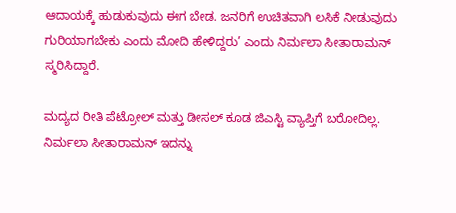ಆದಾಯಕ್ಕೆ ಹುಡುಕುವುದು ಈಗ ಬೇಡ. ಜನರಿಗೆ ಉಚಿತವಾಗಿ ಲಸಿಕೆ ನೀಡುವುದು ಗುರಿಯಾಗಬೇಕು ಎಂದು ಮೋದಿ ಹೇಳಿದ್ದರು’ ಎಂದು ನಿರ್ಮಲಾ ಸೀತಾರಾಮನ್ ಸ್ಮರಿಸಿದ್ದಾರೆ.

ಮದ್ಯದ ರೀತಿ ಪೆಟ್ರೋಲ್ ಮತ್ತು ಡೀಸಲ್ ಕೂಡ ಜಿಎಸ್ಟಿ ವ್ಯಾಪ್ತಿಗೆ ಬರೋದಿಲ್ಲ. ನಿರ್ಮಲಾ ಸೀತಾರಾಮನ್ ಇದನ್ನು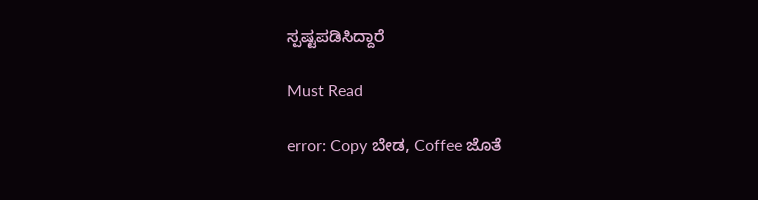ಸ್ಪಷ್ಟಪಡಿಸಿದ್ದಾರೆ

Must Read

error: Copy ಬೇಡ, Coffee ಜೊತೆ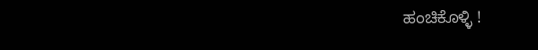ಹಂಚಿಕೊಳ್ಳಿ !